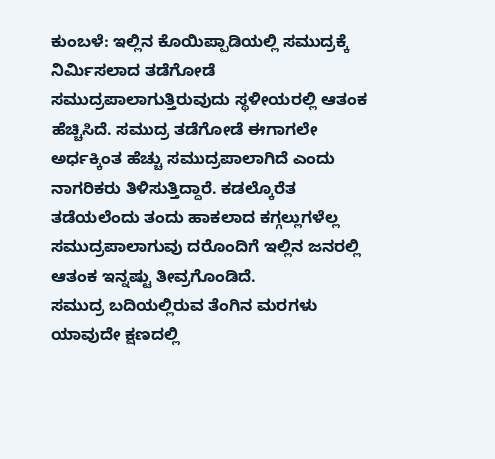ಕುಂಬಳೆ: ಇಲ್ಲಿನ ಕೊಯಿಪ್ಪಾಡಿಯಲ್ಲಿ ಸಮುದ್ರಕ್ಕೆ ನಿರ್ಮಿಸಲಾದ ತಡೆಗೋಡೆ ಸಮುದ್ರಪಾಲಾಗುತ್ತಿರುವುದು ಸ್ಥಳೀಯರಲ್ಲಿ ಆತಂಕ ಹೆಚ್ಚಿಸಿದೆ. ಸಮುದ್ರ ತಡೆಗೋಡೆ ಈಗಾಗಲೇ ಅರ್ಧಕ್ಕಿಂತ ಹೆಚ್ಚು ಸಮುದ್ರಪಾಲಾಗಿದೆ ಎಂದು ನಾಗರಿಕರು ತಿಳಿಸುತ್ತಿದ್ದಾರೆ. ಕಡಲ್ಕೊರೆತ ತಡೆಯಲೆಂದು ತಂದು ಹಾಕಲಾದ ಕಗ್ಗಲ್ಲುಗಳೆಲ್ಲ ಸಮುದ್ರಪಾಲಾಗುವು ದರೊಂದಿಗೆ ಇಲ್ಲಿನ ಜನರಲ್ಲಿ ಆತಂಕ ಇನ್ನಷ್ಟು ತೀವ್ರಗೊಂಡಿದೆ.
ಸಮುದ್ರ ಬದಿಯಲ್ಲಿರುವ ತೆಂಗಿನ ಮರಗಳು ಯಾವುದೇ ಕ್ಷಣದಲ್ಲಿ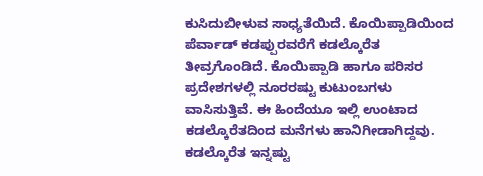ಕುಸಿದುಬೀಳುವ ಸಾಧ್ಯತೆಯಿದೆ. ಕೊಯಿಪ್ಪಾಡಿಯಿಂದ ಪೆರ್ವಾಡ್ ಕಡಪ್ಪುರವರೆಗೆ ಕಡಲ್ಕೊರೆತ ತೀವ್ರಗೊಂಡಿದೆ. ಕೊಯಿಪ್ಪಾಡಿ ಹಾಗೂ ಪರಿಸರ ಪ್ರದೇಶಗಳಲ್ಲಿ ನೂರರಷ್ಟು ಕುಟುಂಬಗಳು ವಾಸಿಸುತ್ತಿವೆ. ಈ ಹಿಂದೆಯೂ ಇಲ್ಲಿ ಉಂಟಾದ ಕಡಲ್ಕೊರೆತದಿಂದ ಮನೆಗಳು ಹಾನಿಗೀಡಾಗಿದ್ದವು. ಕಡಲ್ಕೊರೆತ ಇನ್ನಷ್ಟು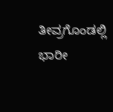ತೀವ್ರಗೊಂಡಲ್ಲಿ ಭಾರೀ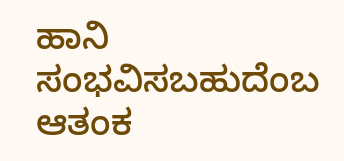ಹಾನಿ ಸಂಭವಿಸಬಹುದೆಂಬ ಆತಂಕ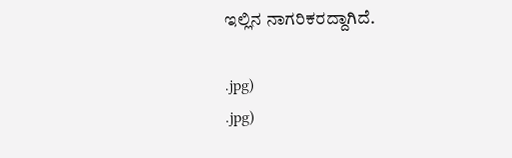ಇಲ್ಲಿನ ನಾಗರಿಕರದ್ದಾಗಿದೆ.

.jpg)
.jpg)